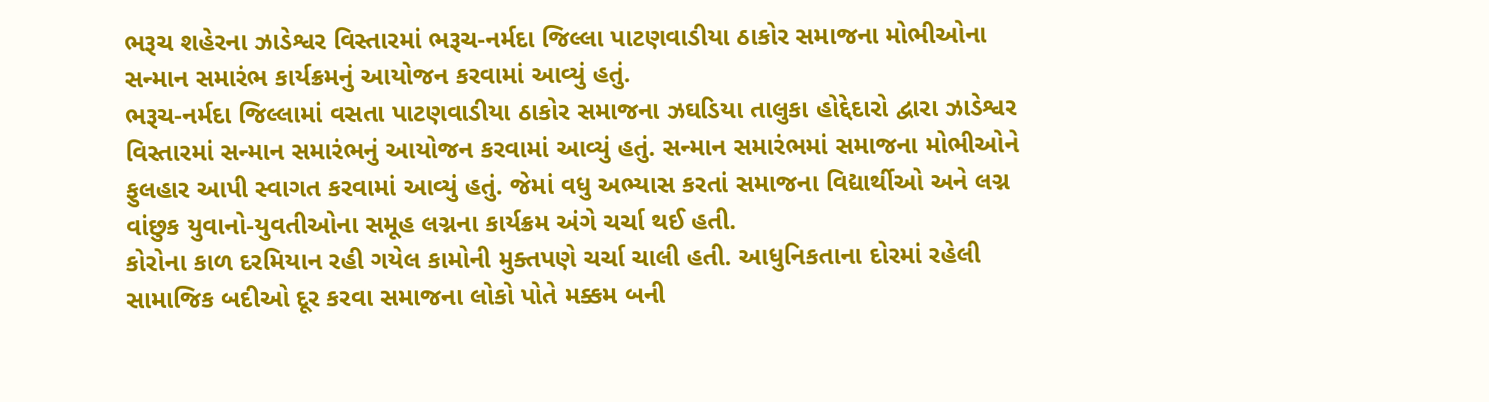ભરૂચ શહેરના ઝાડેશ્વર વિસ્તારમાં ભરૂચ-નર્મદા જિલ્લા પાટણવાડીયા ઠાકોર સમાજના મોભીઓના સન્માન સમારંભ કાર્યક્રમનું આયોજન કરવામાં આવ્યું હતું.
ભરૂચ-નર્મદા જિલ્લામાં વસતા પાટણવાડીયા ઠાકોર સમાજના ઝઘડિયા તાલુકા હોદ્દેદારો દ્વારા ઝાડેશ્વર વિસ્તારમાં સન્માન સમારંભનું આયોજન કરવામાં આવ્યું હતું. સન્માન સમારંભમાં સમાજના મોભીઓને ફુલહાર આપી સ્વાગત કરવામાં આવ્યું હતું. જેમાં વધુ અભ્યાસ કરતાં સમાજના વિદ્યાર્થીઓ અને લગ્ન વાંછુક યુવાનો-યુવતીઓના સમૂહ લગ્નના કાર્યક્રમ અંગે ચર્ચા થઈ હતી.
કોરોના કાળ દરમિયાન રહી ગયેલ કામોની મુક્તપણે ચર્ચા ચાલી હતી. આધુનિકતાના દોરમાં રહેલી સામાજિક બદીઓ દૂર કરવા સમાજના લોકો પોતે મક્કમ બની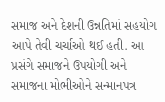સમાજ અને દેશની ઉન્નતિમાં સહયોગ આપે તેવી ચર્ચાઓ થઈ હતી. આ પ્રસંગે સમાજને ઉપયોગી અને સમાજના મોભીઓને સન્માનપત્ર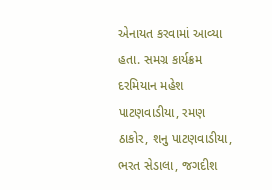એનાયત કરવામાં આવ્યા હતા. સમગ્ર કાર્યક્રમ દરમિયાન મહેશ પાટણવાડીયા, રમણ ઠાકોર, શનુ પાટણવાડીયા, ભરત સેડાલા, જગદીશ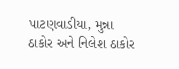પાટણવાડીયા, મુન્ના ઠાકોર અને નિલેશ ઠાકોર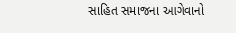સાહિત સમાજના આગેવાનો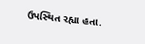ઉપસ્થિત રહ્યા હતા.